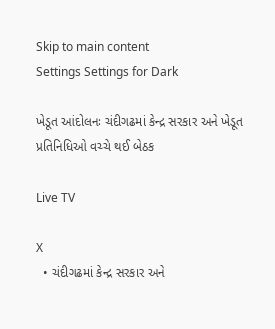Skip to main content
Settings Settings for Dark

ખેડૂત આંદોલનઃ ચંદીગઢમાં કેન્દ્ર સરકાર અને ખેડૂત પ્રતિનિધિઓ વચ્ચે થઈ બેઠક

Live TV

X
  • ચંદીગઢમાં કેન્દ્ર સરકાર અને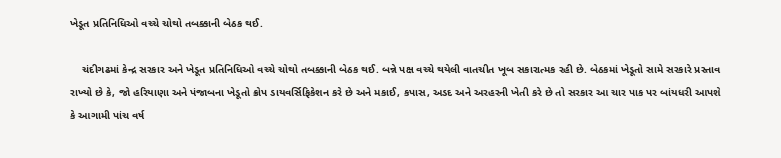ખેડૂત પ્રતિનિધિઓ વચ્ચે ચોથો તબક્કાની બેઠક થઈ.

    ચંદીગઢમાં કેન્દ્ર સરકાર અને ખેડૂત પ્રતિનિધિઓ વચ્ચે ચોથો તબક્કાની બેઠક થઈ. બન્ને પક્ષ વચ્ચે થયેલી વાતચીત ખૂબ સકારાત્મક રહી છે. બેઠકમાં ખેડૂતો સામે સરકારે પ્રસ્તાવ રાખ્યો છે કે, જો હરિયાણા અને પંજાબના ખેડૂતો ક્રોપ ડાયવર્સિફિકેશન કરે છે અને મકાઈ, કપાસ, અડદ અને અરહરની ખેતી કરે છે તો સરકાર આ ચાર પાક પર બાંયધરી આપશે કે આગામી પાંચ વર્ષ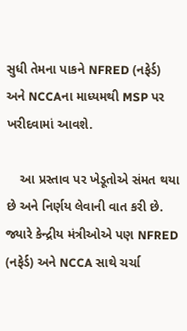સુધી તેમના પાકને NFRED (નફેર્ડ) અને NCCAના માધ્યમથી MSP પર ખરીદવામાં આવશે.

    આ પ્રસ્તાવ પર ખેડૂતોએ સંમત થયા છે અને નિર્ણય લેવાની વાત કરી છે. જ્યારે કેન્દ્રીય મંત્રીઓએ પણ NFRED (નફેર્ડ) અને NCCA સાથે ચર્ચા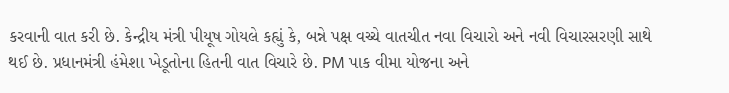કરવાની વાત કરી છે. કેન્દ્રીય મંત્રી પીયૂષ ગોયલે કહ્યું કે, બન્ને પક્ષ વચ્ચે વાતચીત નવા વિચારો અને નવી વિચારસરણી સાથે થઈ છે. પ્રધાનમંત્રી હંમેશા ખેડૂતોના હિતની વાત વિચારે છે. PM પાક વીમા યોજના અને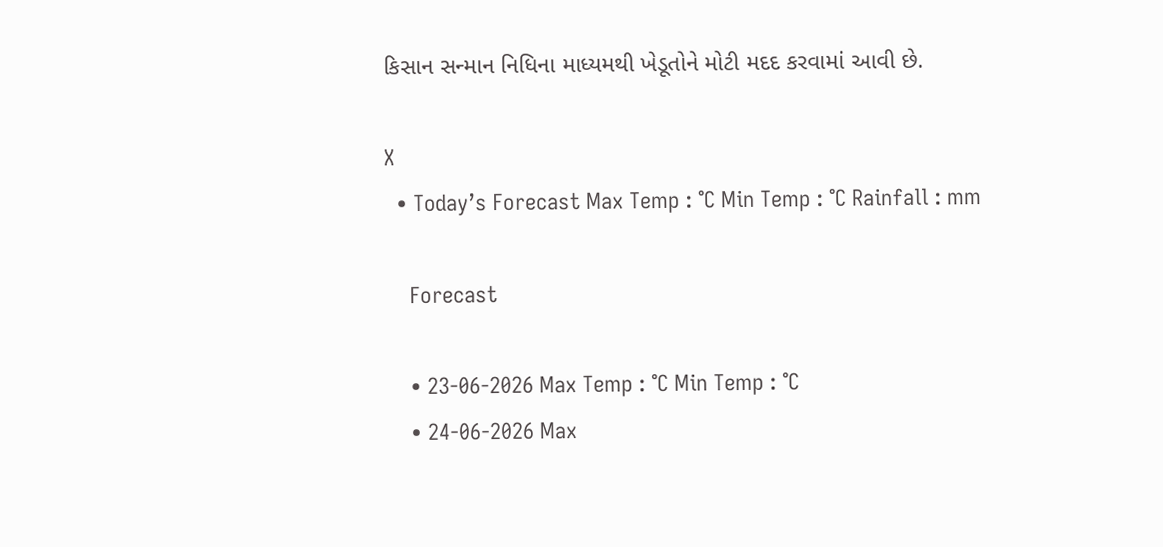કિસાન સન્માન નિધિના માધ્યમથી ખેડૂતોને મોટી મદદ કરવામાં આવી છે.

X
  • Today’s Forecast Max Temp : °C Min Temp : °C Rainfall : mm

    Forecast

    • 23-06-2026 Max Temp : °C Min Temp : °C
    • 24-06-2026 Max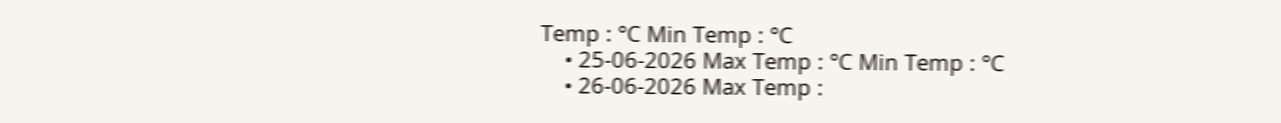Temp : °C Min Temp : °C
    • 25-06-2026 Max Temp : °C Min Temp : °C
    • 26-06-2026 Max Temp :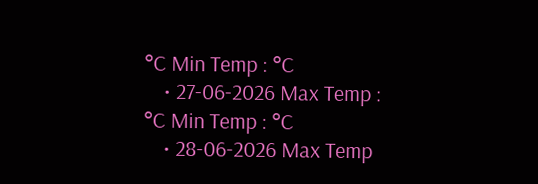°C Min Temp : °C
    • 27-06-2026 Max Temp : °C Min Temp : °C
    • 28-06-2026 Max Temp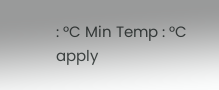: °C Min Temp : °C
apply